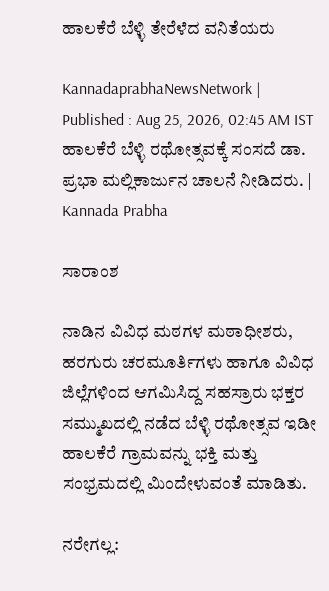ಹಾಲಕೆರೆ ಬೆಳ್ಳಿ ತೇರೆಳೆದ ವನಿತೆಯರು

KannadaprabhaNewsNetwork |
Published : Aug 25, 2026, 02:45 AM IST
ಹಾಲಕೆರೆ ಬೆಳ್ಳಿ ರಥೋತ್ಸವಕ್ಕೆ ಸಂಸದೆ ಡಾ. ಪ್ರಭಾ ಮಲ್ಲಿಕಾರ್ಜುನ ಚಾಲನೆ ನೀಡಿದರು. | Kannada Prabha

ಸಾರಾಂಶ

ನಾಡಿನ ವಿವಿಧ ಮಠಗಳ ಮಠಾಧೀಶರು, ಹರಗುರು ಚರಮೂರ್ತಿಗಳು ಹಾಗೂ ವಿವಿಧ ಜಿಲ್ಲೆಗಳಿಂದ ಆಗಮಿಸಿದ್ದ ಸಹಸ್ರಾರು ಭಕ್ತರ ಸಮ್ಮುಖದಲ್ಲಿ ನಡೆದ ಬೆಳ್ಳಿ ರಥೋತ್ಸವ ಇಡೀ ಹಾಲಕೆರೆ ಗ್ರಾಮವನ್ನು ಭಕ್ತಿ ಮತ್ತು ಸಂಭ್ರಮದಲ್ಲಿ ಮಿಂದೇಳುವಂತೆ ಮಾಡಿತು.

ನರೇಗಲ್ಲ: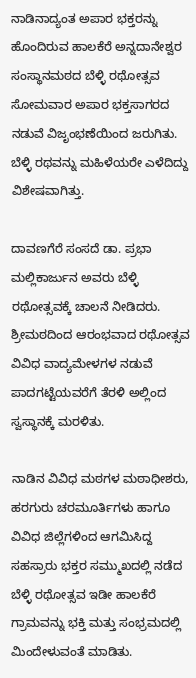ನಾಡಿನಾದ್ಯಂತ ಅಪಾರ ಭಕ್ತರನ್ನು ಹೊಂದಿರುವ ಹಾಲಕೆರೆ ಅನ್ನದಾನೇಶ್ವರ ಸಂಸ್ಥಾನಮಠದ ಬೆಳ್ಳಿ ರಥೋತ್ಸವ ಸೋಮವಾರ ಅಪಾರ ಭಕ್ತಸಾಗರದ ನಡುವೆ ವಿಜೃಂಭಣೆಯಿಂದ ಜರುಗಿತು. ಬೆಳ್ಳಿ ರಥವನ್ನು ಮಹಿಳೆಯರೇ ಎಳೆದಿದ್ದು ವಿಶೇಷವಾಗಿತ್ತು.

ದಾವಣಗೆರೆ ಸಂಸದೆ ಡಾ. ಪ್ರಭಾ ಮಲ್ಲಿಕಾರ್ಜುನ ಅವರು ಬೆಳ್ಳಿ ರಥೋತ್ಸವಕ್ಕೆ ಚಾಲನೆ ನೀಡಿದರು. ಶ್ರೀಮಠದಿಂದ ಆರಂಭವಾದ ರಥೋತ್ಸವ ವಿವಿಧ ವಾದ್ಯಮೇಳಗಳ ನಡುವೆ ಪಾದಗಟ್ಟೆಯವರೆಗೆ ತೆರಳಿ ಅಲ್ಲಿಂದ ಸ್ವಸ್ಥಾನಕ್ಕೆ ಮರಳಿತು.

ನಾಡಿನ ವಿವಿಧ ಮಠಗಳ ಮಠಾಧೀಶರು, ಹರಗುರು ಚರಮೂರ್ತಿಗಳು ಹಾಗೂ ವಿವಿಧ ಜಿಲ್ಲೆಗಳಿಂದ ಆಗಮಿಸಿದ್ದ ಸಹಸ್ರಾರು ಭಕ್ತರ ಸಮ್ಮುಖದಲ್ಲಿ ನಡೆದ ಬೆಳ್ಳಿ ರಥೋತ್ಸವ ಇಡೀ ಹಾಲಕೆರೆ ಗ್ರಾಮವನ್ನು ಭಕ್ತಿ ಮತ್ತು ಸಂಭ್ರಮದಲ್ಲಿ ಮಿಂದೇಳುವಂತೆ ಮಾಡಿತು.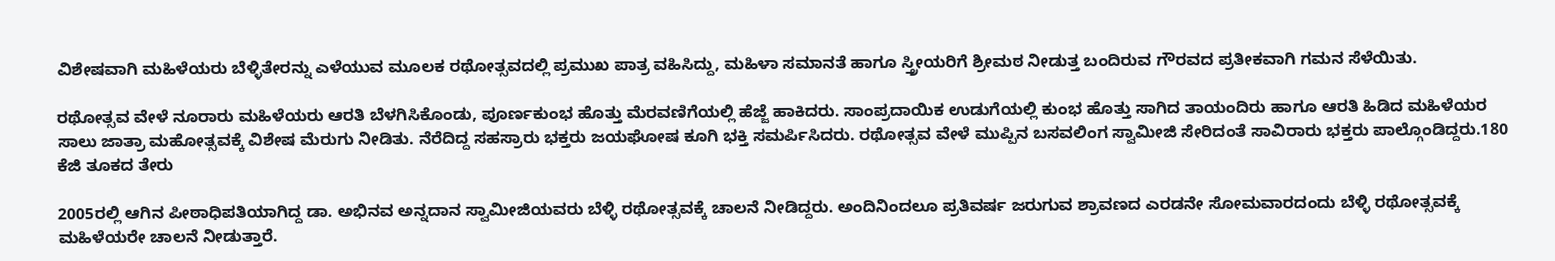ವಿಶೇಷವಾಗಿ ಮಹಿಳೆಯರು ಬೆಳ್ಳಿತೇರನ್ನು ಎಳೆಯುವ ಮೂಲಕ ರಥೋತ್ಸವದಲ್ಲಿ ಪ್ರಮುಖ ಪಾತ್ರ ವಹಿಸಿದ್ದು, ಮಹಿಳಾ ಸಮಾನತೆ ಹಾಗೂ ಸ್ತ್ರೀಯರಿಗೆ ಶ್ರೀಮಠ ನೀಡುತ್ತ ಬಂದಿರುವ ಗೌರವದ ಪ್ರತೀಕವಾಗಿ ಗಮನ ಸೆಳೆಯಿತು.

ರಥೋತ್ಸವ ವೇಳೆ ನೂರಾರು ಮಹಿಳೆಯರು ಆರತಿ ಬೆಳಗಿಸಿಕೊಂಡು, ಪೂರ್ಣಕುಂಭ ಹೊತ್ತು ಮೆರವಣಿಗೆಯಲ್ಲಿ ಹೆಜ್ಜೆ ಹಾಕಿದರು. ಸಾಂಪ್ರದಾಯಿಕ ಉಡುಗೆಯಲ್ಲಿ ಕುಂಭ ಹೊತ್ತು ಸಾಗಿದ ತಾಯಂದಿರು ಹಾಗೂ ಆರತಿ ಹಿಡಿದ ಮಹಿಳೆಯರ ಸಾಲು ಜಾತ್ರಾ ಮಹೋತ್ಸವಕ್ಕೆ ವಿಶೇಷ ಮೆರುಗು ನೀಡಿತು. ನೆರೆದಿದ್ದ ಸಹಸ್ರಾರು ಭಕ್ತರು ಜಯಘೋಷ ಕೂಗಿ ಭಕ್ತಿ ಸಮರ್ಪಿಸಿದರು. ರಥೋತ್ಸವ ವೇಳೆ ಮುಪ್ಪಿನ ಬಸವಲಿಂಗ ಸ್ವಾಮೀಜಿ ಸೇರಿದಂತೆ ಸಾವಿರಾರು ಭಕ್ತರು ಪಾಲ್ಗೊಂಡಿದ್ದರು.180 ಕೆಜಿ ತೂಕದ ತೇರು

2005ರಲ್ಲಿ ಆಗಿನ ಪೀಠಾಧಿಪತಿಯಾಗಿದ್ದ ಡಾ. ಅಭಿನವ ಅನ್ನದಾನ ಸ್ವಾಮೀಜಿಯವರು ಬೆಳ್ಳಿ ರಥೋತ್ಸವಕ್ಕೆ ಚಾಲನೆ ನೀಡಿದ್ದರು. ಅಂದಿನಿಂದಲೂ ಪ್ರತಿವರ್ಷ ಜರುಗುವ ಶ್ರಾವಣದ ಎರಡನೇ ಸೋಮವಾರದಂದು ಬೆಳ್ಳಿ ರಥೋತ್ಸವಕ್ಕೆ ಮಹಿಳೆಯರೇ ಚಾಲನೆ ನೀಡುತ್ತಾರೆ.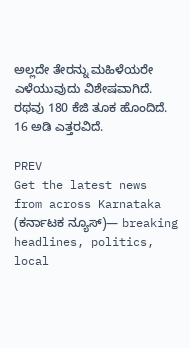ಅಲ್ಲದೇ ತೇರನ್ನು ಮಹಿಳೆಯರೇ ಎಳೆಯುವುದು ವಿಶೇಷವಾಗಿದೆ. ರಥವು 180 ಕೆಜಿ ತೂಕ ಹೊಂದಿದೆ. 16 ಅಡಿ ಎತ್ತರವಿದೆ.

PREV
Get the latest news from across Karnataka (ಕರ್ನಾಟಕ ನ್ಯೂಸ್)— breaking headlines, politics, local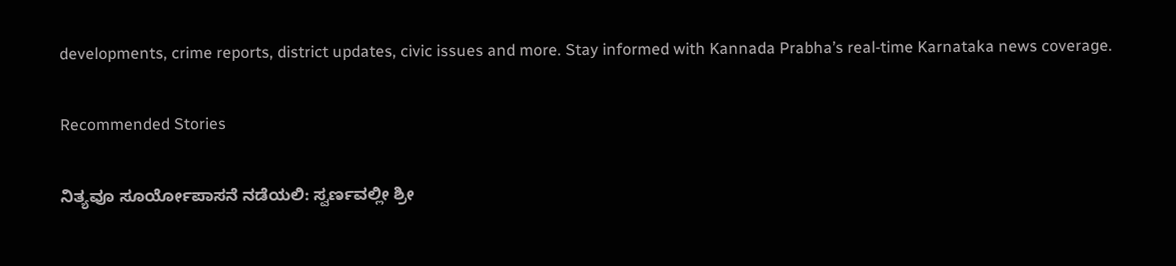developments, crime reports, district updates, civic issues and more. Stay informed with Kannada Prabha’s real‑time Karnataka news coverage.

Recommended Stories

ನಿತ್ಯವೂ ಸೂರ್ಯೋಪಾಸನೆ ನಡೆಯಲಿ: ಸ್ವರ್ಣವಲ್ಲೀ ಶ್ರೀ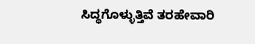ಸಿದ್ಧಗೊಳ್ಳುತ್ತಿವೆ ತರಹೇವಾರಿ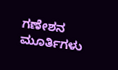ಗಣೇಶನ ಮೂರ್ತಿಗಳು